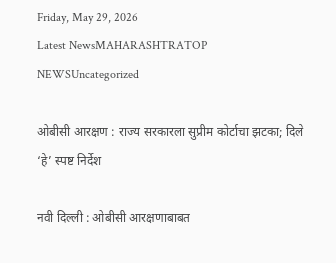Friday, May 29, 2026
Latest NewsMAHARASHTRATOP NEWSUncategorized

ओबीसी आरक्षण : राज्य सरकारला सुप्रीम कोर्टाचा झटका; दिले ‘हे’ स्पष्ट निर्देश

नवी दिल्ली : ओबीसी आरक्षणाबाबत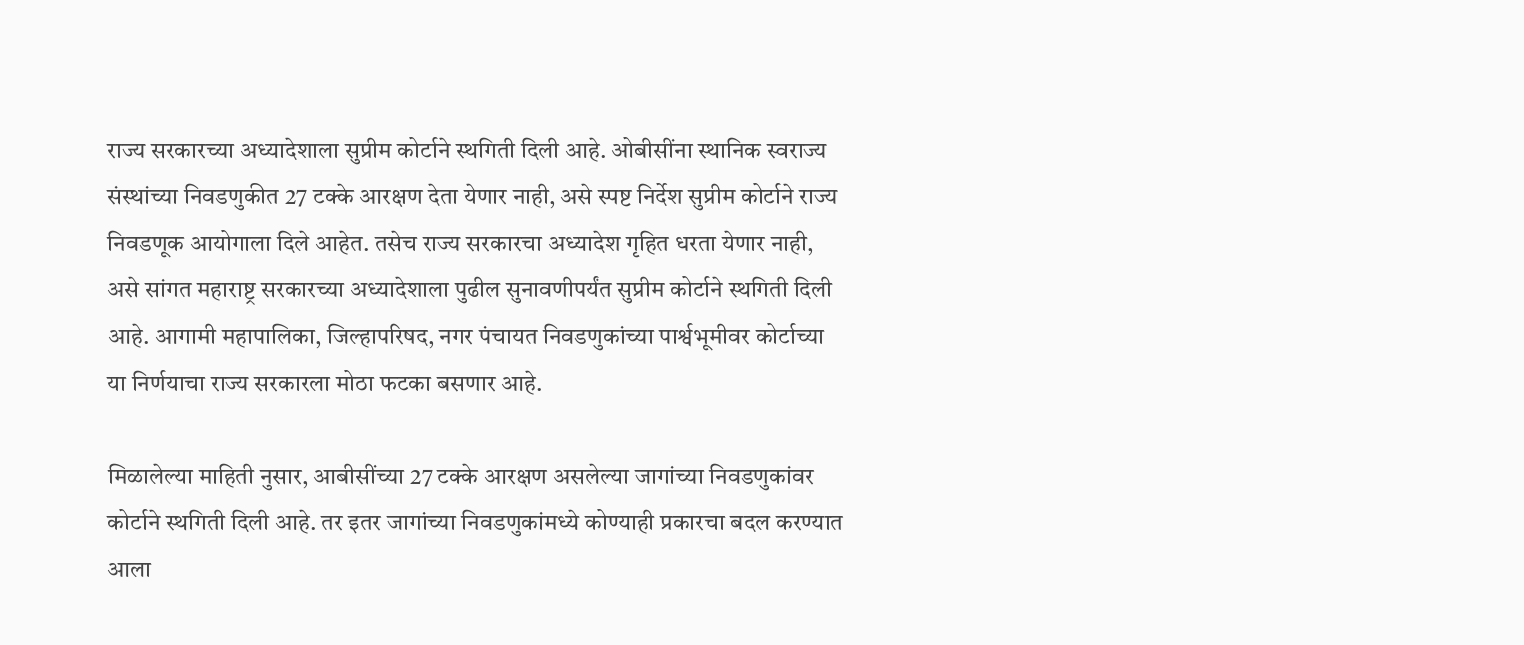राज्य सरकारच्या अध्यादेशाला सुप्रीम कोर्टाने स्थगिती दिली आहे. ओबीसींना स्थानिक स्वराज्य संस्थांच्या निवडणुकीत 27 टक्के आरक्षण देता येणार नाही, असे स्पष्ट निर्देश सुप्रीम कोर्टाने राज्य निवडणूक आयोगाला दिले आहेत. तसेच राज्य सरकारचा अध्यादेश गृहित धरता येणार नाही, असे सांगत महाराष्ट्र सरकारच्या अध्यादेशाला पुढील सुनावणीपर्यंत सुप्रीम कोर्टाने स्थगिती दिली आहे. आगामी महापालिका, जिल्हापरिषद, नगर पंचायत निवडणुकांच्या पार्श्वभूमीवर कोर्टाच्या या निर्णयाचा राज्य सरकारला मोठा फटका बसणार आहे.

मिळालेल्या माहिती नुसार, आबीसींच्या 27 टक्के आरक्षण असलेल्या जागांच्या निवडणुकांवर कोर्टाने स्थगिती दिली आहे. तर इतर जागांच्या निवडणुकांमध्ये कोण्याही प्रकारचा बदल करण्यात आला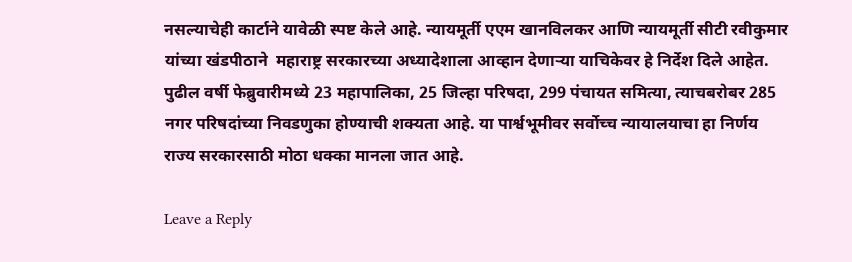नसल्याचेही कार्टाने यावेळी स्पष्ट केले आहे. न्यायमूर्ती एएम खानविलकर आणि न्यायमूर्ती सीटी रवीकुमार यांच्या खंडपीठाने  महाराष्ट्र सरकारच्या अध्यादेशाला आव्हान देणाऱ्या याचिकेवर हे निर्देश दिले आहेत. पुढील वर्षी फेब्रुवारीमध्ये 23 महापालिका, 25 जिल्हा परिषदा, 299 पंचायत समित्या, त्याचबरोबर 285 नगर परिषदांच्या निवडणुका होण्याची शक्यता आहे. या पार्श्वभूमीवर सर्वोच्च न्यायालयाचा हा निर्णय राज्य सरकारसाठी मोठा धक्का मानला जात आहे.

Leave a Reply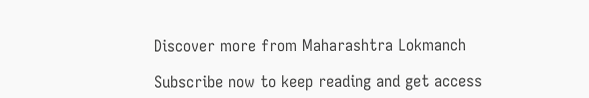Discover more from Maharashtra Lokmanch

Subscribe now to keep reading and get access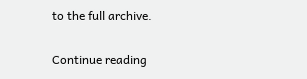to the full archive.

Continue reading